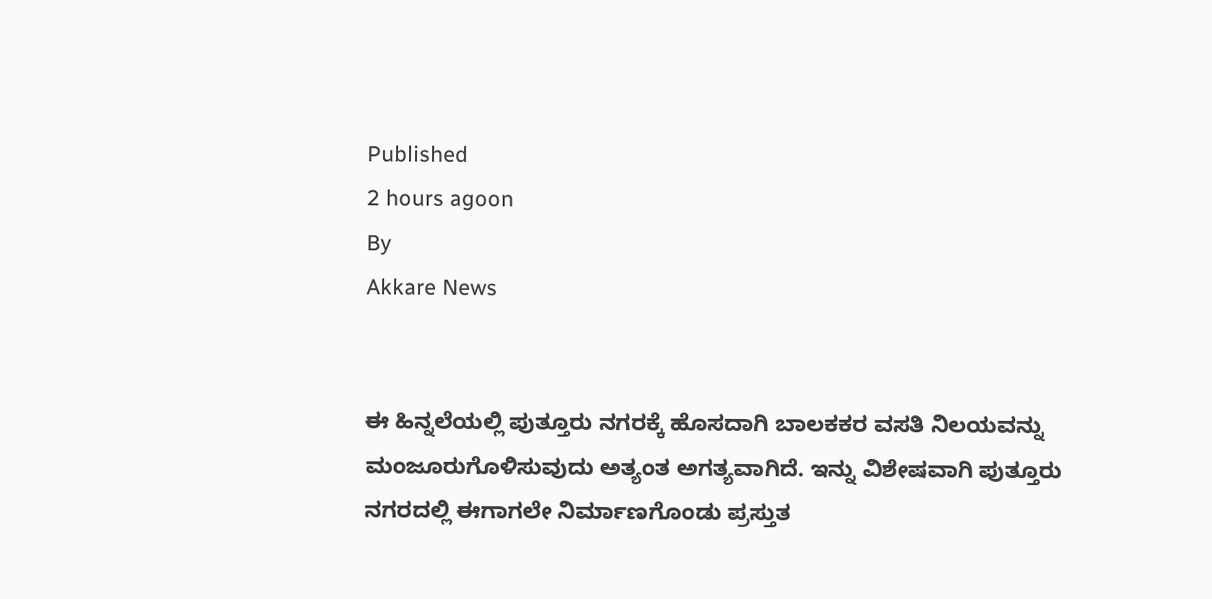Published
2 hours agoon
By
Akkare News


ಈ ಹಿನ್ನಲೆಯಲ್ಲಿ ಪುತ್ತೂರು ನಗರಕ್ಕೆ ಹೊಸದಾಗಿ ಬಾಲಕಕರ ವಸತಿ ನಿಲಯವನ್ನು ಮಂಜೂರುಗೊಳಿಸುವುದು ಅತ್ಯಂತ ಅಗತ್ಯವಾಗಿದೆ. ಇನ್ನು ವಿಶೇಷವಾಗಿ ಪುತ್ತೂರು ನಗರದಲ್ಲಿ ಈಗಾಗಲೇ ನಿರ್ಮಾಣಗೊಂಡು ಪ್ರಸ್ತುತ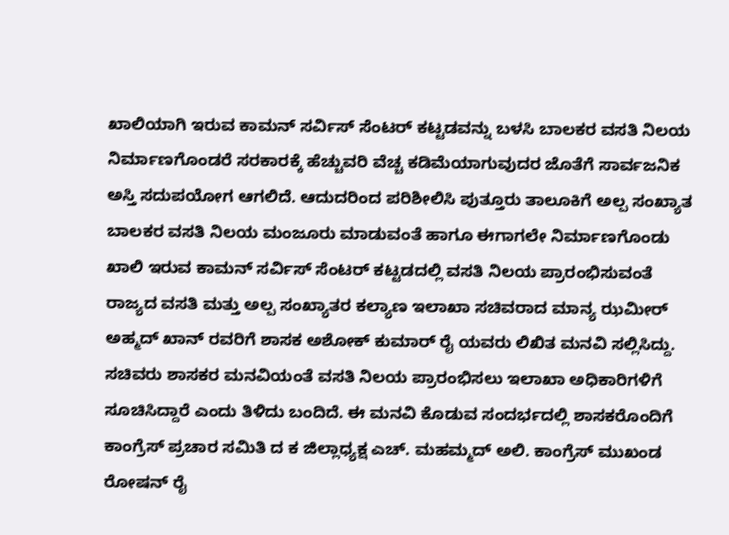ಖಾಲಿಯಾಗಿ ಇರುವ ಕಾಮನ್ ಸರ್ವಿಸ್ ಸೆಂಟರ್ ಕಟ್ಟಡವನ್ನು ಬಳಸಿ ಬಾಲಕರ ವಸತಿ ನಿಲಯ ನಿರ್ಮಾಣಗೊಂಡರೆ ಸರಕಾರಕ್ಕೆ ಹೆಚ್ಚುವರಿ ವೆಚ್ಚ ಕಡಿಮೆಯಾಗುವುದರ ಜೊತೆಗೆ ಸಾರ್ವಜನಿಕ ಅಸ್ತಿ ಸದುಪಯೋಗ ಆಗಲಿದೆ. ಆದುದರಿಂದ ಪರಿಶೀಲಿಸಿ ಪುತ್ತೂರು ತಾಲೂಕಿಗೆ ಅಲ್ಪ ಸಂಖ್ಯಾತ ಬಾಲಕರ ವಸತಿ ನಿಲಯ ಮಂಜೂರು ಮಾಡುವಂತೆ ಹಾಗೂ ಈಗಾಗಲೇ ನಿರ್ಮಾಣಗೊಂಡು ಖಾಲಿ ಇರುವ ಕಾಮನ್ ಸರ್ವಿಸ್ ಸೆಂಟರ್ ಕಟ್ಟಡದಲ್ಲಿ ವಸತಿ ನಿಲಯ ಪ್ರಾರಂಭಿಸುವಂತೆ ರಾಜ್ಯದ ವಸತಿ ಮತ್ತು ಅಲ್ಪ ಸಂಖ್ಯಾತರ ಕಲ್ಯಾಣ ಇಲಾಖಾ ಸಚಿವರಾದ ಮಾನ್ಯ ಝಮೀರ್ ಅಹ್ಮದ್ ಖಾನ್ ರವರಿಗೆ ಶಾಸಕ ಅಶೋಕ್ ಕುಮಾರ್ ರೈ ಯವರು ಲಿಖಿತ ಮನವಿ ಸಲ್ಲಿಸಿದ್ದು. ಸಚಿವರು ಶಾಸಕರ ಮನವಿಯಂತೆ ವಸತಿ ನಿಲಯ ಪ್ರಾರಂಭಿಸಲು ಇಲಾಖಾ ಅಧಿಕಾರಿಗಳಿಗೆ ಸೂಚಿಸಿದ್ದಾರೆ ಎಂದು ತಿಳಿದು ಬಂದಿದೆ. ಈ ಮನವಿ ಕೊಡುವ ಸಂದರ್ಭದಲ್ಲಿ ಶಾಸಕರೊಂದಿಗೆ ಕಾಂಗ್ರೆಸ್ ಪ್ರಚಾರ ಸಮಿತಿ ದ ಕ ಜಿಲ್ಲಾಧ್ಯಕ್ಷ ಎಚ್. ಮಹಮ್ಮದ್ ಅಲಿ. ಕಾಂಗ್ರೆಸ್ ಮುಖಂಡ ರೋಷನ್ ರೈ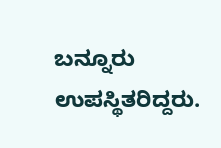ಬನ್ನೂರು ಉಪಸ್ಥಿತರಿದ್ದರು.